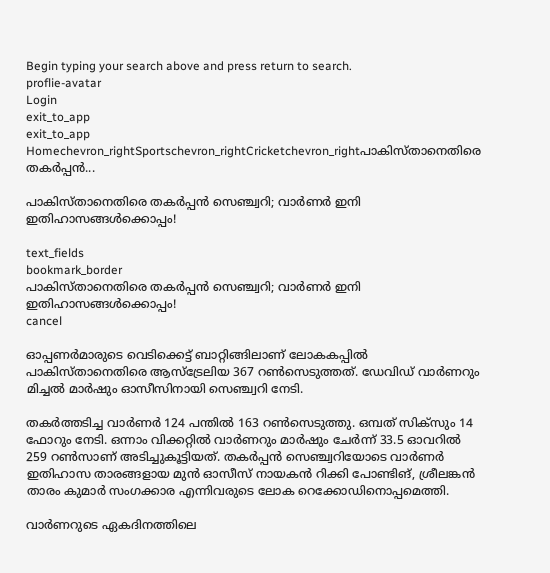Begin typing your search above and press return to search.
proflie-avatar
Login
exit_to_app
exit_to_app
Homechevron_rightSportschevron_rightCricketchevron_rightപാകിസ്താനെതിരെ തകർപ്പൻ...

പാകിസ്താനെതിരെ തകർപ്പൻ സെഞ്ച്വറി; വാർണർ ഇനി ഇതിഹാസങ്ങൾക്കൊപ്പം!

text_fields
bookmark_border
പാകിസ്താനെതിരെ തകർപ്പൻ സെഞ്ച്വറി; വാർണർ ഇനി ഇതിഹാസങ്ങൾക്കൊപ്പം!
cancel

ഓപ്പണർമാരുടെ വെടിക്കെട്ട് ബാറ്റിങ്ങിലാണ് ലോകകപ്പിൽ പാകിസ്താനെതിരെ ആസ്ട്രേലിയ 367 റൺസെടുത്തത്. ഡേവിഡ് വാർണറും മിച്ചൽ മാർഷും ഓസീസിനായി സെഞ്ച്വറി നേടി.

തകർത്തടിച്ച വാർണർ 124 പന്തിൽ 163 റൺസെടുത്തു. ഒമ്പത് സിക്സും 14 ഫോറും നേടി. ഒന്നാം വിക്കറ്റിൽ വാർണറും മാർഷും ചേർന്ന് 33.5 ഓവറിൽ 259 റൺസാണ് അടിച്ചുകൂട്ടിയത്. തകർപ്പൻ സെഞ്ച്വറിയോടെ വാർണർ ഇതിഹാസ താരങ്ങളായ മുൻ ഓസീസ് നായകൻ റിക്കി പോണ്ടിങ്, ശ്രീലങ്കൻ താരം കുമാർ സംഗക്കാര എന്നിവരുടെ ലോക റെക്കോഡിനൊപ്പമെത്തി.

വാർണറുടെ ഏകദിനത്തിലെ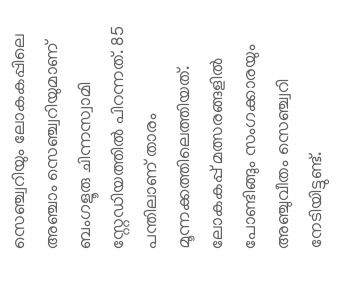സെഞ്ച്വറിയും ലോകകപ്പിലെ അഞ്ചാം സെഞ്ച്വറിയുമാണ് ബംഗളൂരു ചിന്നസ്വാമി സ്റ്റേഡിയത്തിൽ പിറന്നത്. 85 പന്തിലാണ് താരം മൂന്നക്കത്തിലെത്തിയത്. ലോകകപ്പ് മത്സരങ്ങളിൽ പോണ്ടിങ്ങും സംഗക്കാരയും അഞ്ചുവീതം സെഞ്ച്വറി നേടിയിട്ടുണ്ട്.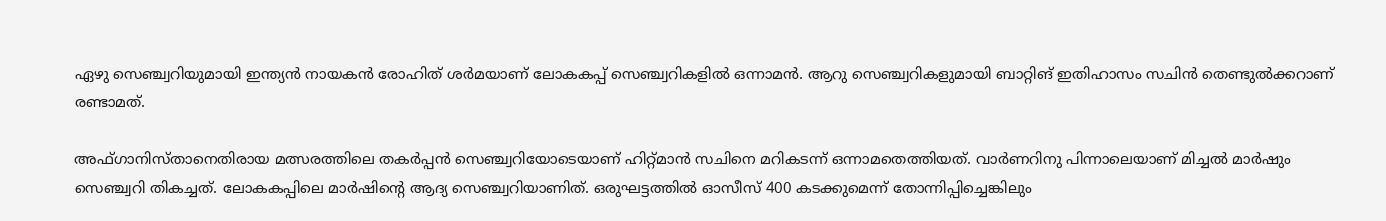ഏഴു സെഞ്ച്വറിയുമായി ഇന്ത്യൻ നായകൻ രോഹിത് ശർമയാണ് ലോകകപ്പ് സെഞ്ച്വറികളിൽ ഒന്നാമൻ. ആറു സെഞ്ച്വറികളുമായി ബാറ്റിങ് ഇതിഹാസം സചിൻ തെണ്ടുൽക്കറാണ് രണ്ടാമത്.

അഫ്ഗാനിസ്താനെതിരായ മത്സരത്തിലെ തകർപ്പൻ സെഞ്ച്വറിയോടെയാണ് ഹിറ്റ്മാൻ സചിനെ മറികടന്ന് ഒന്നാമതെത്തിയത്. വാർണറിനു പിന്നാലെയാണ് മിച്ചൽ മാർഷും സെഞ്ച്വറി തികച്ചത്. ലോകകപ്പിലെ മാർഷിന്‍റെ ആദ്യ സെഞ്ച്വറിയാണിത്. ഒരുഘട്ടത്തിൽ ഓസീസ് 400 കടക്കുമെന്ന് തോന്നിപ്പിച്ചെങ്കിലും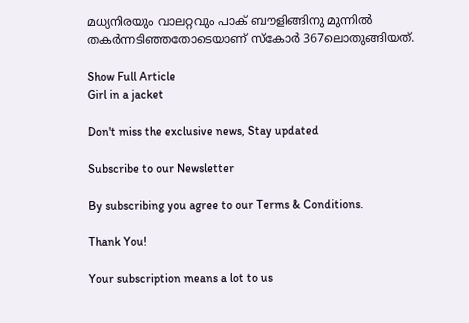മധ്യനിരയും വാലറ്റവും പാക് ബൗളിങ്ങിനു മുന്നിൽ തകർന്നടിഞ്ഞതോടെയാണ് സ്കോർ 367ലൊതുങ്ങിയത്.

Show Full Article
Girl in a jacket

Don't miss the exclusive news, Stay updated

Subscribe to our Newsletter

By subscribing you agree to our Terms & Conditions.

Thank You!

Your subscription means a lot to us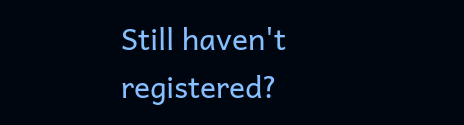Still haven't registered?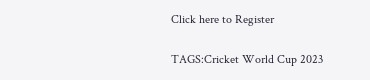Click here to Register

TAGS:Cricket World Cup 2023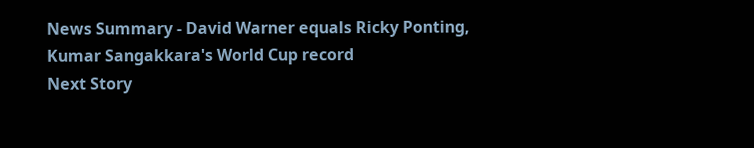News Summary - David Warner equals Ricky Ponting, Kumar Sangakkara's World Cup record
Next Story